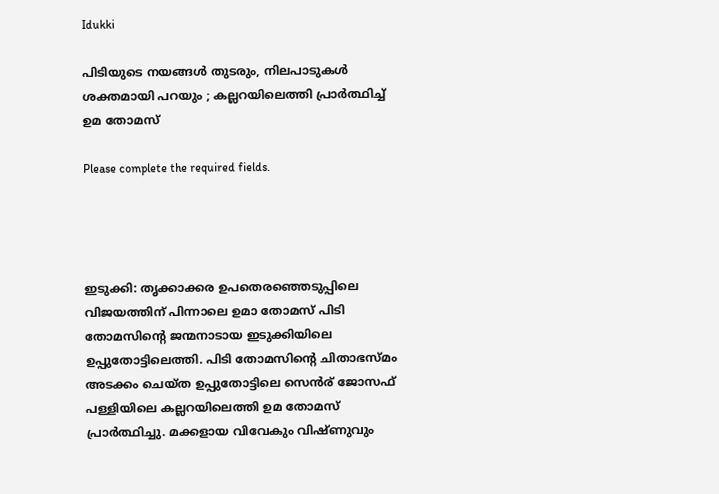Idukki

പിടിയുടെ നയങ്ങള്‍ തുടരും, നിലപാടുകള്‍ ശക്തമായി പറയും ; കല്ലറയിലെത്തി പ്രാര്‍ത്ഥിച്ച് ഉമ തോമസ്

Please complete the required fields.




ഇടുക്കി: തൃക്കാക്കര ഉപതെരഞ്ഞെടുപ്പിലെ വിജയത്തിന് പിന്നാലെ ഉമാ തോമസ് പിടി തോമസിന്‍റെ ജന്മനാടായ ഇടുക്കിയിലെ ഉപ്പുതോട്ടിലെത്തി. പിടി തോമസിന്‍റെ ചിതാഭസ്മം അടക്കം ചെയ്ത ഉപ്പുതോട്ടിലെ സെന്‍ര് ജോസഫ് പള്ളിയിലെ കല്ലറയിലെത്തി ഉമ തോമസ് പ്രാര്‍ത്ഥിച്ചു. മക്കളായ വിവേകും വിഷ്ണുവും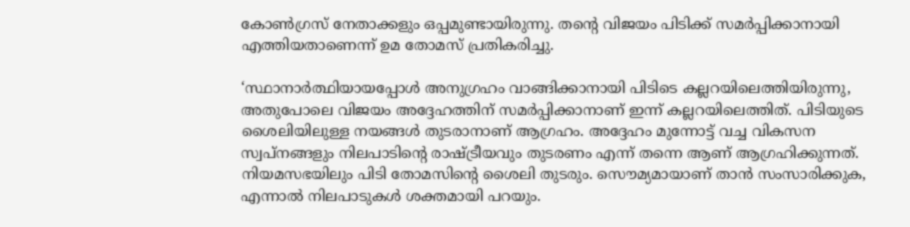കോണ്‍ഗ്രസ് നേതാക്കളും ഒപ്പമുണ്ടായിരുന്നു. തന്‍റെ വിജയം പിടിക്ക് സമര്‍പ്പിക്കാനായി എത്തിയതാണെന്ന് ഉമ തോമസ് പ്രതികരിച്ചു.

‘സ്ഥാനാര്‍ത്ഥിയായപ്പോള്‍ അനുഗ്രഹം വാങ്ങിക്കാനായി പിടിടെ കല്ലറയിലെത്തിയിരുന്നു, അതുപോലെ വിജയം അദ്ദേഹത്തിന് സമര്‍പ്പിക്കാനാണ് ഇന്ന് കല്ലറയിലെത്തിത്. പിടിയുടെ ശൈലിയിലുള്ള നയങ്ങള്‍ തുടരാനാണ് ആഗ്രഹം. അദ്ദേഹം മുന്നോട്ട് വച്ച വികസന സ്വപ്നങ്ങളും നിലപാടിന്‍റെ രാഷ്ട്രീയവും തുടരണം എന്ന് തന്നെ ആണ് ആഗ്രഹിക്കുന്നത്. നിയമസഭയിലും പിടി തോമസിന്‍റെ ശൈലി തുടരും. സൌമ്യമായാണ് താന്‍ സംസാരിക്കുക,  എന്നാല്‍ നിലപാടുകള്‍ ശക്തമായി പറയും.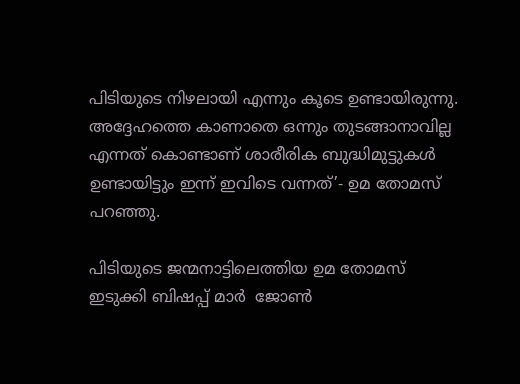പിടിയുടെ നിഴലായി എന്നും കൂടെ ഉണ്ടായിരുന്നു. അദ്ദേഹത്തെ കാണാതെ ഒന്നും തുടങ്ങാനാവില്ല എന്നത് കൊണ്ടാണ് ശാരീരിക ബുദ്ധിമുട്ടുകള്‍ ഉണ്ടായിട്ടും ഇന്ന് ഇവിടെ വന്നത്’- ഉമ തോമസ് പറഞ്ഞു.

പിടിയുടെ ജന്മനാട്ടിലെത്തിയ ഉമ തോമസ്  ഇടുക്കി ബിഷപ്പ് മാര്‍  ജോൺ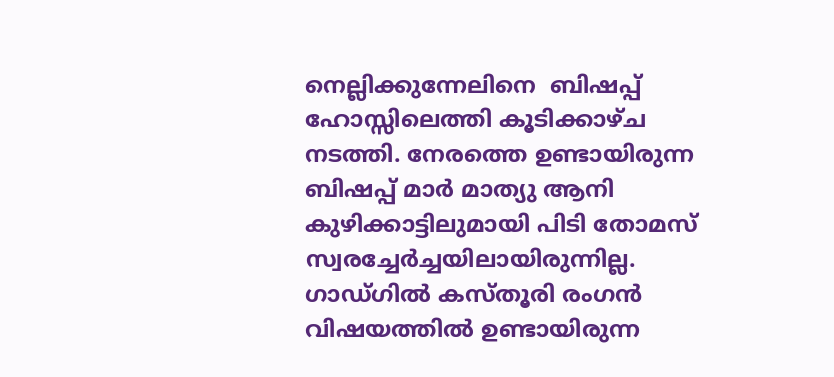നെല്ലിക്കുന്നേലിനെ  ബിഷപ്പ് ഹോസ്സിലെത്തി കൂടിക്കാഴ്ച നടത്തി. നേരത്തെ ഉണ്ടായിരുന്ന ബിഷപ്പ് മാര്‍ മാത്യു ആനി കുഴിക്കാട്ടിലുമായി പിടി തോമസ് സ്വരച്ചേര്‍ച്ചയിലായിരുന്നില്ല. ഗാഡ്ഗില്‍ കസ്തൂരി രംഗന്‍ വിഷയത്തില്‍ ഉണ്ടായിരുന്ന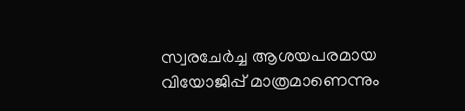സ്വരചേര്‍ച്ച ആശയപരമായ വിയോജിപ്പ് മാത്രമാണെന്നും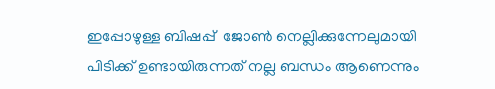ഇപ്പോഴുള്ള ബിഷപ്പ്  ജോൺ നെല്ലിക്കുന്നേലുമായി പിടിക്ക് ഉണ്ടായിരുന്നത് നല്ല ബന്ധം ആണെന്നും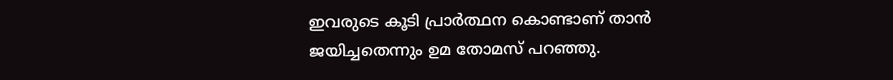ഇവരുടെ കൂടി പ്രാര്‍ത്ഥന കൊണ്ടാണ് താന്‍ ജയിച്ചതെന്നും ഉമ തോമസ് പറഞ്ഞു.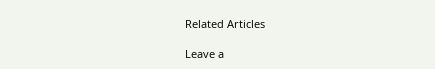Related Articles

Leave a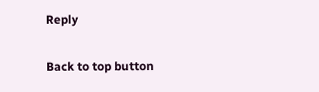Reply

Back to top button